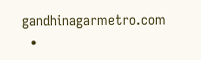gandhinagarmetro.com
  •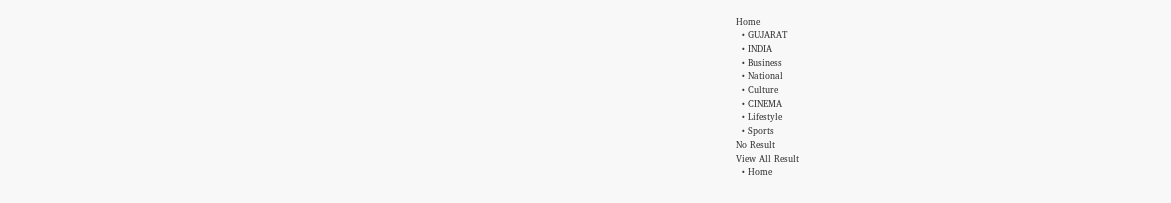Home
  • GUJARAT
  • INDIA
  • Business
  • National
  • Culture
  • CINEMA
  • Lifestyle
  • Sports
No Result
View All Result
  • Home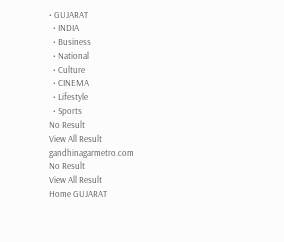• GUJARAT
  • INDIA
  • Business
  • National
  • Culture
  • CINEMA
  • Lifestyle
  • Sports
No Result
View All Result
gandhinagarmetro.com
No Result
View All Result
Home GUJARAT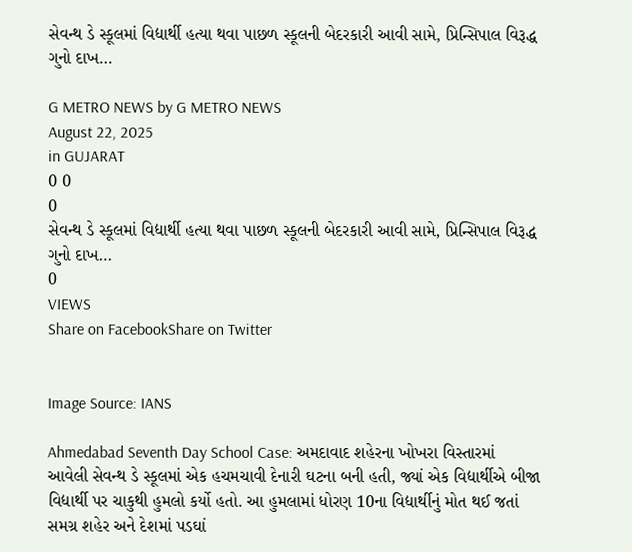સેવન્થ ડે સ્કૂલમાં વિદ્યાર્થી હત્યા થવા પાછળ સ્કૂલની બેદરકારી આવી સામે, પ્રિન્સિપાલ વિરૂદ્ધ ગુનો દાખ…

G METRO NEWS by G METRO NEWS
August 22, 2025
in GUJARAT
0 0
0
સેવન્થ ડે સ્કૂલમાં વિદ્યાર્થી હત્યા થવા પાછળ સ્કૂલની બેદરકારી આવી સામે, પ્રિન્સિપાલ વિરૂદ્ધ ગુનો દાખ…
0
VIEWS
Share on FacebookShare on Twitter


Image Source: IANS

Ahmedabad Seventh Day School Case: અમદાવાદ શહેરના ખોખરા વિસ્તારમાં આવેલી સેવન્થ ડે સ્કૂલમાં એક હચમચાવી દેનારી ઘટના બની હતી, જ્યાં એક વિદ્યાર્થીએ બીજા વિદ્યાર્થી પર ચાકુથી હુમલો કર્યો હતો. આ હુમલામાં ધોરણ 10ના વિદ્યાર્થીનું મોત થઈ જતાં સમગ્ર શહેર અને દેશમાં પડઘાં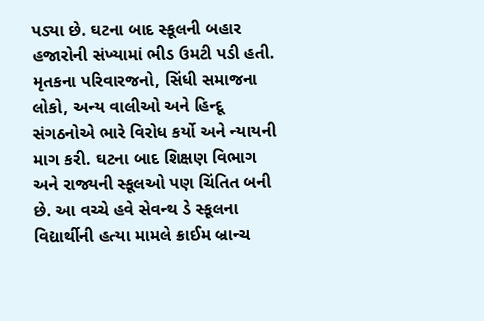પડ્યા છે. ઘટના બાદ સ્કૂલની બહાર હજારોની સંખ્યામાં ભીડ ઉમટી પડી હતી. મૃતકના પરિવારજનો, સિંધી સમાજના લોકો, અન્ય વાલીઓ અને હિન્દૂ સંગઠનોએ ભારે વિરોધ કર્યો અને ન્યાયની માગ કરી. ઘટના બાદ શિક્ષણ વિભાગ અને રાજ્યની સ્કૂલઓ પણ ચિંતિત બની છે. આ વચ્ચે હવે સેવન્થ ડે સ્કૂલના વિદ્યાર્થીની હત્યા મામલે ક્રાઈમ બ્રાન્ચ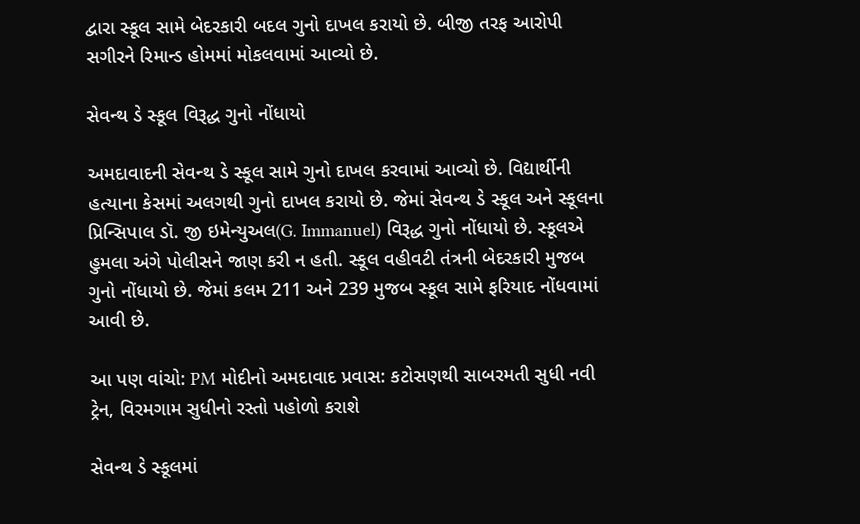દ્વારા સ્કૂલ સામે બેદરકારી બદલ ગુનો દાખલ કરાયો છે. બીજી તરફ આરોપી સગીરને રિમાન્ડ હોમમાં મોકલવામાં આવ્યો છે.

સેવન્થ ડે સ્કૂલ વિરૂદ્ધ ગુનો નોંધાયો

અમદાવાદની સેવન્થ ડે સ્કૂલ સામે ગુનો દાખલ કરવામાં આવ્યો છે. વિદ્યાર્થીની હત્યાના કેસમાં અલગથી ગુનો દાખલ કરાયો છે. જેમાં સેવન્થ ડે સ્કૂલ અને સ્કૂલના પ્રિન્સિપાલ ડૉ. જી ઇમેન્યુઅલ(G. Immanuel) વિરૂદ્ધ ગુનો નોંધાયો છે. સ્કૂલએ હુમલા અંગે પોલીસને જાણ કરી ન હતી. સ્કૂલ વહીવટી તંત્રની બેદરકારી મુજબ ગુનો નોંધાયો છે. જેમાં કલમ 211 અને 239 મુજબ સ્કૂલ સામે ફરિયાદ નોંધવામાં આવી છે.

આ પણ વાંચો: PM મોદીનો અમદાવાદ પ્રવાસ: કટોસણથી સાબરમતી સુધી નવી ટ્રેન, વિરમગામ સુધીનો રસ્તો પહોળો કરાશે

સેવન્થ ડે સ્કૂલમાં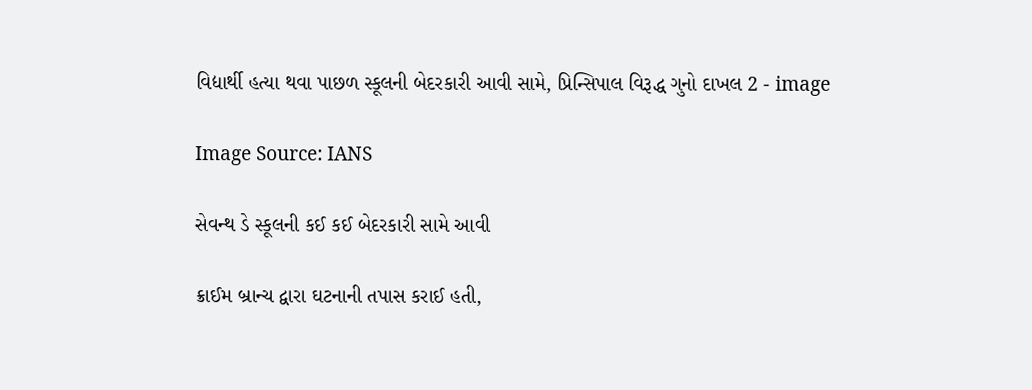વિદ્યાર્થી હત્યા થવા પાછળ સ્કૂલની બેદરકારી આવી સામે, પ્રિન્સિપાલ વિરૂદ્ધ ગુનો દાખલ 2 - image

Image Source: IANS

સેવન્થ ડે સ્કૂલની કઈ કઈ બેદરકારી સામે આવી

ક્રાઈમ બ્રાન્ચ દ્વારા ઘટનાની તપાસ કરાઈ હતી,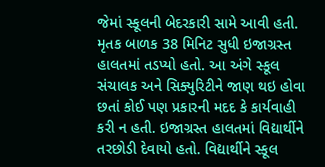જેમાં સ્કૂલની બેદરકારી સામે આવી હતી. મૃતક બાળક 38 મિનિટ સુધી ઇજાગ્રસ્ત હાલતમાં તડપ્યો હતો. આ અંગે સ્કૂલ સંચાલક અને સિક્યુરિટીને જાણ થઇ હોવા છતાં કોઈ પણ પ્રકારની મદદ કે કાર્યવાહી કરી ન હતી. ઇજાગ્રસ્ત હાલતમાં વિદ્યાર્થીને તરછોડી દેવાયો હતો. વિદ્યાર્થીને સ્કૂલ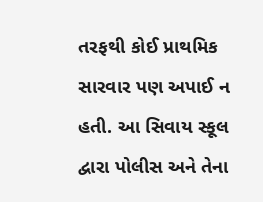તરફથી કોઈ પ્રાથમિક સારવાર પણ અપાઈ ન હતી. આ સિવાય સ્કૂલ દ્વારા પોલીસ અને તેના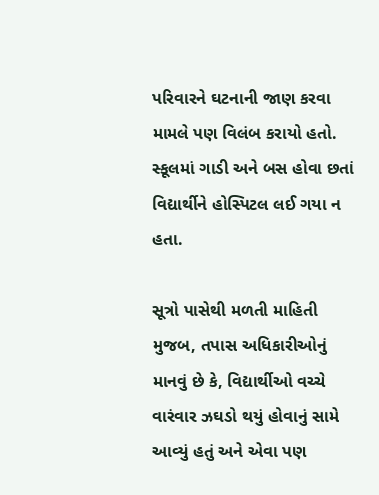પરિવારને ઘટનાની જાણ કરવા મામલે પણ વિલંબ કરાયો હતો. સ્કૂલમાં ગાડી અને બસ હોવા છતાં વિદ્યાર્થીને હોસ્પિટલ લઈ ગયા ન હતા.

સૂત્રો પાસેથી મળતી માહિતી મુજબ, તપાસ અધિકારીઓનું માનવું છે કે, વિદ્યાર્થીઓ વચ્ચે વારંવાર ઝઘડો થયું હોવાનું સામે આવ્યું હતું અને એવા પણ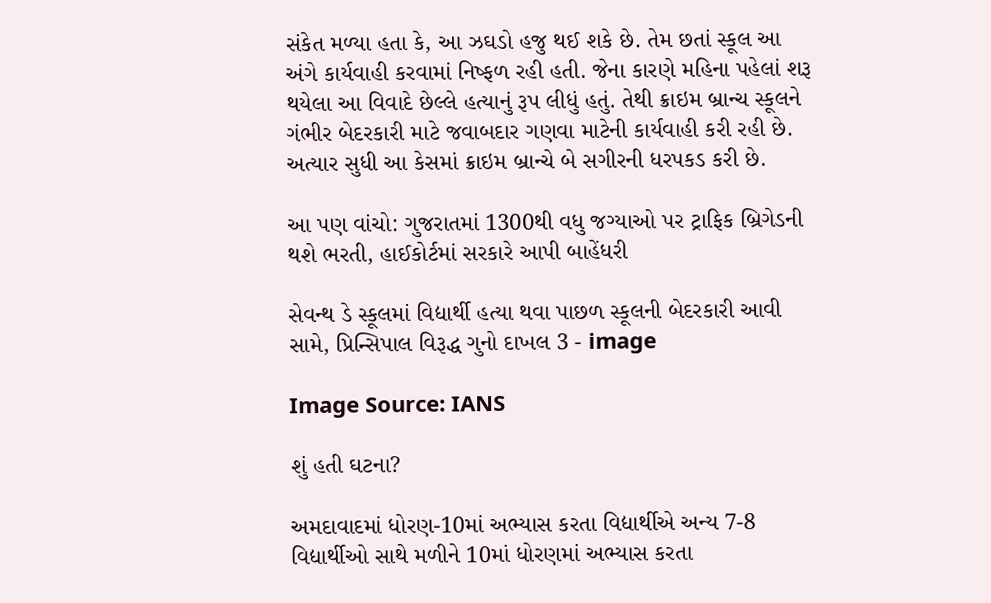સંકેત મળ્યા હતા કે, આ ઝઘડો હજુ થઈ શકે છે. તેમ છતાં સ્કૂલ આ અંગે કાર્યવાહી કરવામાં નિષ્ફળ રહી હતી. જેના કારણે મહિના પહેલાં શરૂ થયેલા આ વિવાદે છેલ્લે હત્યાનું રૂપ લીધું હતું. તેથી ક્રાઇમ બ્રાન્ચ સ્કૂલને ગંભીર બેદરકારી માટે જવાબદાર ગણવા માટેની કાર્યવાહી કરી રહી છે. અત્યાર સુધી આ કેસમાં ક્રાઇમ બ્રાન્ચે બે સગીરની ધરપકડ કરી છે.

આ પણ વાંચો: ગુજરાતમાં 1300થી વધુ જગ્યાઓ પર ટ્રાફિક બ્રિગેડની થશે ભરતી, હાઈકોર્ટમાં સરકારે આપી બાહેંધરી

સેવન્થ ડે સ્કૂલમાં વિદ્યાર્થી હત્યા થવા પાછળ સ્કૂલની બેદરકારી આવી સામે, પ્રિન્સિપાલ વિરૂદ્ધ ગુનો દાખલ 3 - image

Image Source: IANS

શું હતી ઘટના?

અમદાવાદમાં ધોરણ-10માં અભ્યાસ કરતા વિદ્યાર્થીએ અન્ય 7-8 વિદ્યાર્થીઓ સાથે મળીને 10માં ધોરણમાં અભ્યાસ કરતા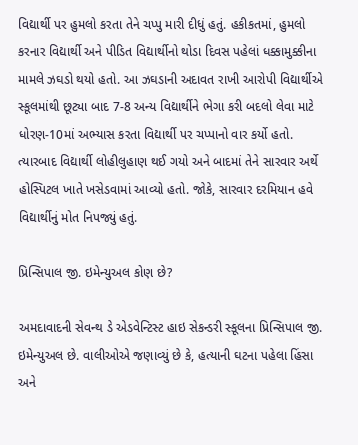વિદ્યાર્થી પર હુમલો કરતા તેને ચપ્પુ મારી દીધું હતું. હકીકતમાં, હુમલો કરનાર વિદ્યાર્થી અને પીડિત વિદ્યાર્થીનો થોડા દિવસ પહેલાં ધક્કામુક્કીના મામલે ઝઘડો થયો હતો. આ ઝઘડાની અદાવત રાખી આરોપી વિદ્યાર્થીએ સ્કૂલમાંથી છૂટ્યા બાદ 7-8 અન્ય વિદ્યાર્થીને ભેગા કરી બદલો લેવા માટે ધોરણ-10માં અભ્યાસ કરતા વિદ્યાર્થી પર ચપ્પાનો વાર કર્યો હતો. ત્યારબાદ વિદ્યાર્થી લોહીલુહાણ થઈ ગયો અને બાદમાં તેને સારવાર અર્થે હોસ્પિટલ ખાતે ખસેડવામાં આવ્યો હતો. જોકે, સારવાર દરમિયાન હવે વિદ્યાર્થીનું મોત નિપજ્યું હતું.

પ્રિન્સિપાલ જી. ઇમેન્યુઅલ કોણ છે?

અમદાવાદની સેવન્થ ડે એડવેન્ટિસ્ટ હાઇ સેકન્ડરી સ્કૂલના પ્રિન્સિપાલ જી. ઇમેન્યુઅલ છે. વાલીઓએ જણાવ્યું છે કે, હત્યાની ઘટના પહેલા હિંસા અને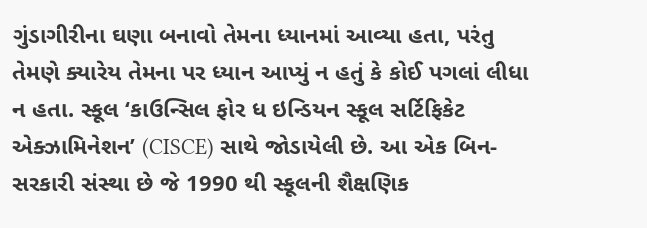ગુંડાગીરીના ઘણા બનાવો તેમના ધ્યાનમાં આવ્યા હતા, પરંતુ તેમણે ક્યારેય તેમના પર ધ્યાન આપ્યું ન હતું કે કોઈ પગલાં લીધા ન હતા. સ્કૂલ ‘કાઉન્સિલ ફોર ધ ઇન્ડિયન સ્કૂલ સર્ટિફિકેટ એક્ઝામિનેશન’ (CISCE) સાથે જોડાયેલી છે. આ એક બિન-સરકારી સંસ્થા છે જે 1990 થી સ્કૂલની શૈક્ષણિક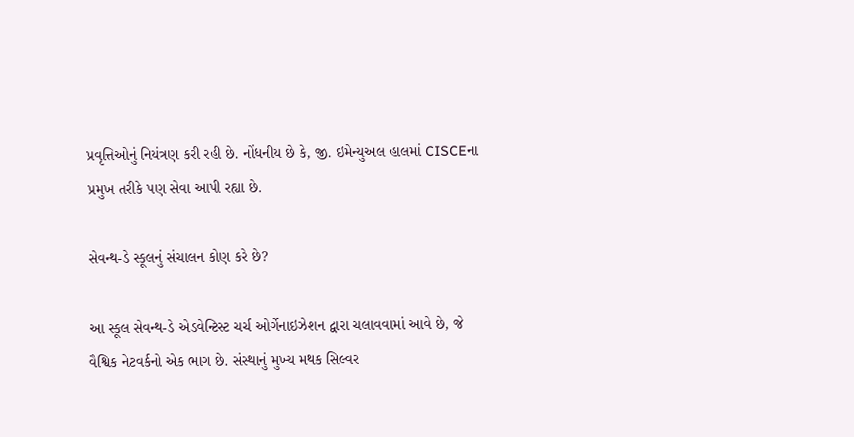પ્રવૃત્તિઓનું નિયંત્રણ કરી રહી છે. નોંધનીય છે કે, જી. ઇમેન્યુઅલ હાલમાં CISCEના પ્રમુખ તરીકે પણ સેવા આપી રહ્યા છે.

સેવન્થ-ડે સ્કૂલનું સંચાલન કોણ કરે છે?

આ સ્કૂલ સેવન્થ-ડે એડવેન્ટિસ્ટ ચર્ચ ઓર્ગેનાઇઝેશન દ્વારા ચલાવવામાં આવે છે, જે વૈશ્વિક નેટવર્કનો એક ભાગ છે. સંસ્થાનું મુખ્ય મથક સિલ્વર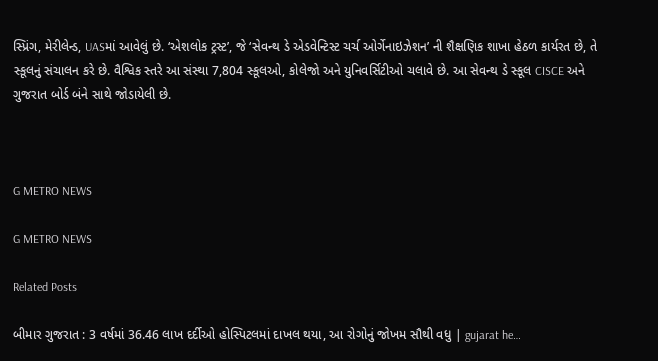સ્પ્રિંગ, મેરીલેન્ડ, UASમાં આવેલું છે. ‘એશલોક ટ્રસ્ટ’, જે ‘સેવન્થ ડે એડવેન્ટિસ્ટ ચર્ચ ઓર્ગેનાઇઝેશન’ ની શૈક્ષણિક શાખા હેઠળ કાર્યરત છે, તે સ્કૂલનું સંચાલન કરે છે. વૈશ્વિક સ્તરે આ સંસ્થા 7,804 સ્કૂલઓ, કોલેજો અને યુનિવર્સિટીઓ ચલાવે છે. આ સેવન્થ ડે સ્કૂલ CISCE અને ગુજરાત બોર્ડ બંને સાથે જોડાયેલી છે.



G METRO NEWS

G METRO NEWS

Related Posts

બીમાર ગુજરાત : 3 વર્ષમાં 36.46 લાખ દર્દીઓ હોસ્પિટલમાં દાખલ થયા, આ રોગોનું જોખમ સૌથી વધુ | gujarat he…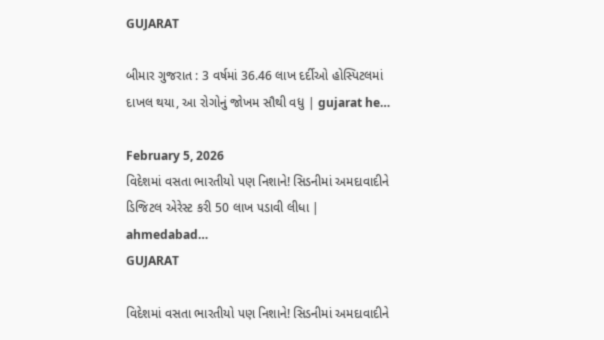GUJARAT

બીમાર ગુજરાત : 3 વર્ષમાં 36.46 લાખ દર્દીઓ હોસ્પિટલમાં દાખલ થયા, આ રોગોનું જોખમ સૌથી વધુ | gujarat he…

February 5, 2026
વિદેશમાં વસતા ભારતીયો પણ નિશાને! સિડનીમાં અમદાવાદીને ડિજિટલ એરેસ્ટ કરી 50 લાખ પડાવી લીધા | ahmedabad…
GUJARAT

વિદેશમાં વસતા ભારતીયો પણ નિશાને! સિડનીમાં અમદાવાદીને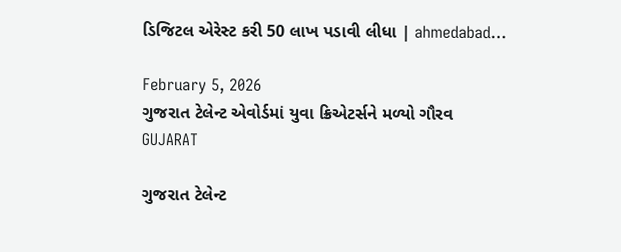ડિજિટલ એરેસ્ટ કરી 50 લાખ પડાવી લીધા | ahmedabad…

February 5, 2026
ગુજરાત ટેલેન્ટ એવોર્ડમાં યુવા ક્રિએટર્સને મળ્યો ગૌરવ
GUJARAT

ગુજરાત ટેલેન્ટ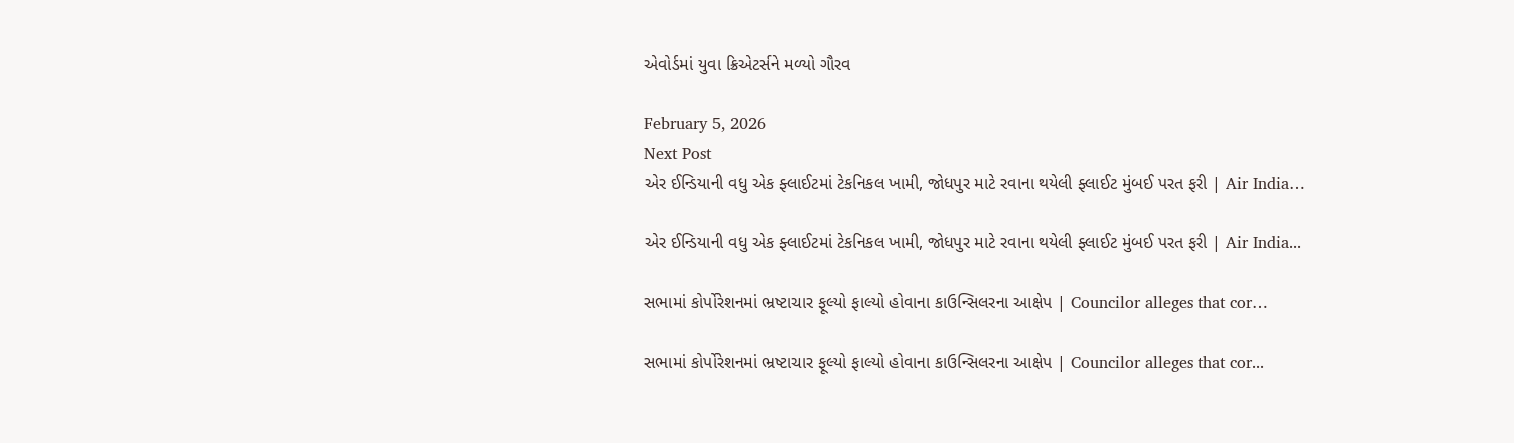એવોર્ડમાં યુવા ક્રિએટર્સને મળ્યો ગૌરવ

February 5, 2026
Next Post
એર ઈન્ડિયાની વધુ એક ફ્લાઈટમાં ટેકનિકલ ખામી, જોધપુર માટે રવાના થયેલી ફ્લાઈટ મુંબઈ પરત ફરી | Air India…

એર ઈન્ડિયાની વધુ એક ફ્લાઈટમાં ટેકનિકલ ખામી, જોધપુર માટે રવાના થયેલી ફ્લાઈટ મુંબઈ પરત ફરી | Air India...

સભામાં કોર્પોરેશનમાં ભ્રષ્ટાચાર ફૂલ્યો ફાલ્યો હોવાના કાઉન્સિલરના આક્ષેપ | Councilor alleges that cor…

સભામાં કોર્પોરેશનમાં ભ્રષ્ટાચાર ફૂલ્યો ફાલ્યો હોવાના કાઉન્સિલરના આક્ષેપ | Councilor alleges that cor...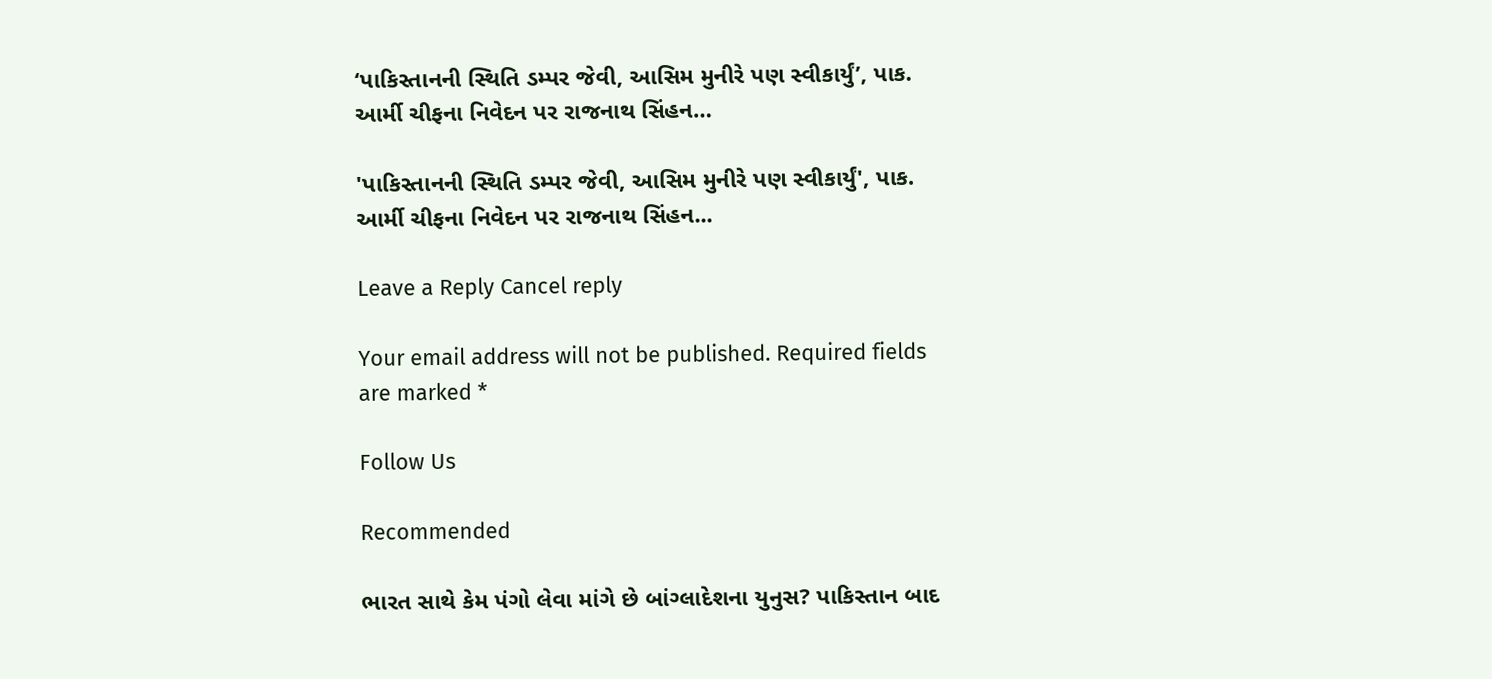‘પાકિસ્તાનની સ્થિતિ ડમ્પર જેવી, આસિમ મુનીરે પણ સ્વીકાર્યું’, પાક. આર્મી ચીફના નિવેદન પર રાજનાથ સિંહન…

'પાકિસ્તાનની સ્થિતિ ડમ્પર જેવી, આસિમ મુનીરે પણ સ્વીકાર્યું', પાક. આર્મી ચીફના નિવેદન પર રાજનાથ સિંહન...

Leave a Reply Cancel reply

Your email address will not be published. Required fields are marked *

Follow Us

Recommended

ભારત સાથે કેમ પંગો લેવા માંગે છે બાંગ્લાદેશના યુનુસ? પાકિસ્તાન બાદ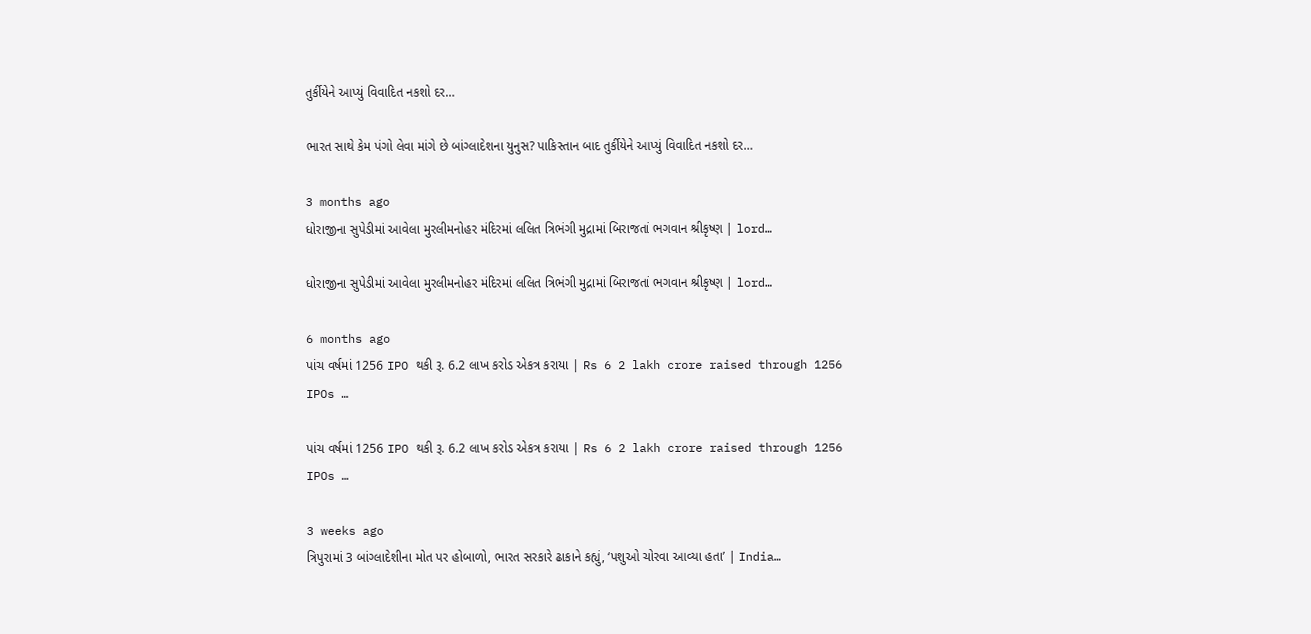તુર્કીયેને આપ્યું વિવાદિત નકશો દર…

ભારત સાથે કેમ પંગો લેવા માંગે છે બાંગ્લાદેશના યુનુસ? પાકિસ્તાન બાદ તુર્કીયેને આપ્યું વિવાદિત નકશો દર…

3 months ago
ધોરાજીના સુપેડીમાં આવેલા મુરલીમનોહર મંદિરમાં લલિત ત્રિભંગી મુદ્રામાં બિરાજતાં ભગવાન શ્રીકૃષ્ણ | lord…

ધોરાજીના સુપેડીમાં આવેલા મુરલીમનોહર મંદિરમાં લલિત ત્રિભંગી મુદ્રામાં બિરાજતાં ભગવાન શ્રીકૃષ્ણ | lord…

6 months ago
પાંચ વર્ષમાં 1256 IPO થકી રૂ. 6.2 લાખ કરોડ એકત્ર કરાયા | Rs 6 2 lakh crore raised through 1256 IPOs …

પાંચ વર્ષમાં 1256 IPO થકી રૂ. 6.2 લાખ કરોડ એકત્ર કરાયા | Rs 6 2 lakh crore raised through 1256 IPOs …

3 weeks ago
ત્રિપુરામાં 3 બાંગ્લાદેશીના મોત પર હોબાળો, ભારત સરકારે ઢાકાને કહ્યું, ‘પશુઓ ચોરવા આવ્યા હતા’ | India…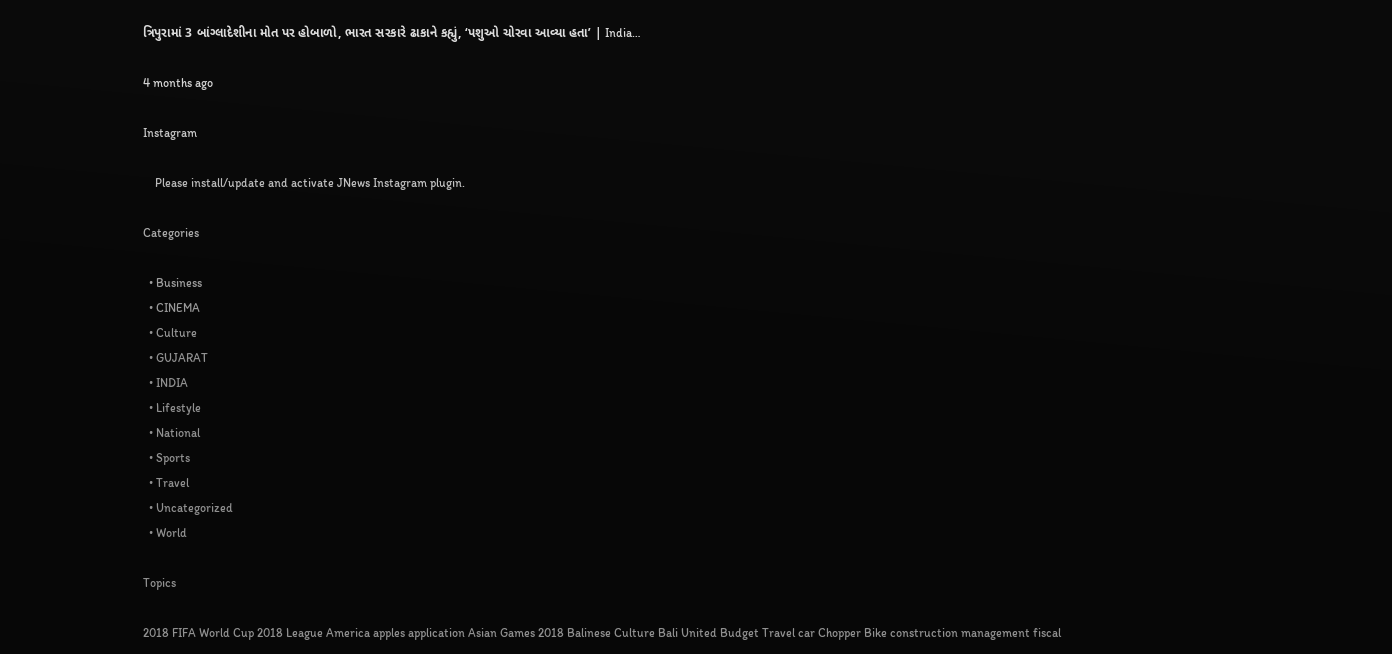ત્રિપુરામાં 3 બાંગ્લાદેશીના મોત પર હોબાળો, ભારત સરકારે ઢાકાને કહ્યું, ‘પશુઓ ચોરવા આવ્યા હતા’ | India…

4 months ago

Instagram

    Please install/update and activate JNews Instagram plugin.

Categories

  • Business
  • CINEMA
  • Culture
  • GUJARAT
  • INDIA
  • Lifestyle
  • National
  • Sports
  • Travel
  • Uncategorized
  • World

Topics

2018 FIFA World Cup 2018 League America apples application Asian Games 2018 Balinese Culture Bali United Budget Travel car Chopper Bike construction management fiscal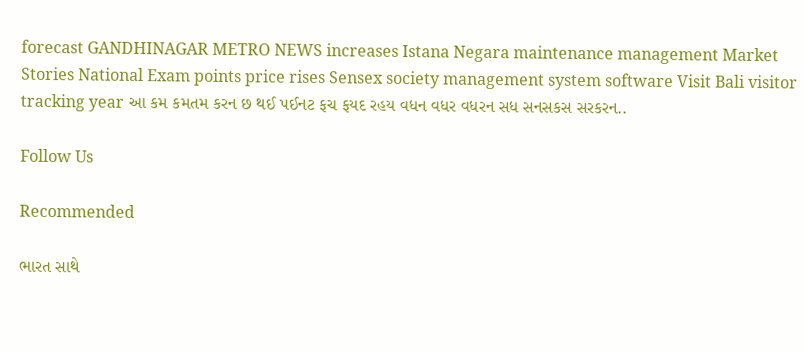forecast GANDHINAGAR METRO NEWS increases Istana Negara maintenance management Market Stories National Exam points price rises Sensex society management system software Visit Bali visitor tracking year આ કમ કમતમ કરન છ થઈ પઈનટ ફચ ફયદ રહય વધન વધર વધરન સધ સનસકસ સરકરન..

Follow Us

Recommended

ભારત સાથે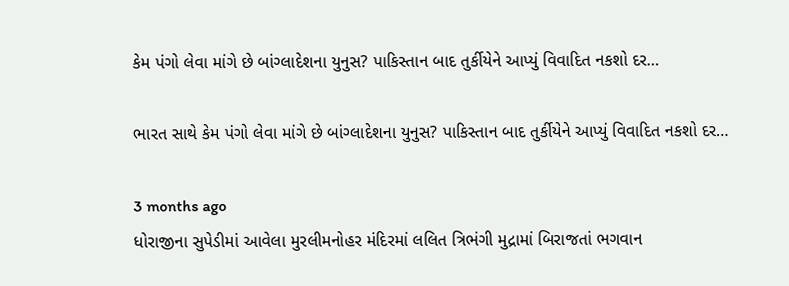કેમ પંગો લેવા માંગે છે બાંગ્લાદેશના યુનુસ? પાકિસ્તાન બાદ તુર્કીયેને આપ્યું વિવાદિત નકશો દર…

ભારત સાથે કેમ પંગો લેવા માંગે છે બાંગ્લાદેશના યુનુસ? પાકિસ્તાન બાદ તુર્કીયેને આપ્યું વિવાદિત નકશો દર…

3 months ago
ધોરાજીના સુપેડીમાં આવેલા મુરલીમનોહર મંદિરમાં લલિત ત્રિભંગી મુદ્રામાં બિરાજતાં ભગવાન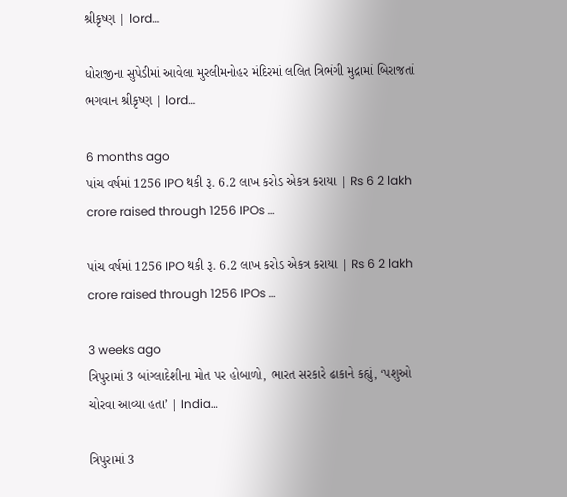શ્રીકૃષ્ણ | lord…

ધોરાજીના સુપેડીમાં આવેલા મુરલીમનોહર મંદિરમાં લલિત ત્રિભંગી મુદ્રામાં બિરાજતાં ભગવાન શ્રીકૃષ્ણ | lord…

6 months ago
પાંચ વર્ષમાં 1256 IPO થકી રૂ. 6.2 લાખ કરોડ એકત્ર કરાયા | Rs 6 2 lakh crore raised through 1256 IPOs …

પાંચ વર્ષમાં 1256 IPO થકી રૂ. 6.2 લાખ કરોડ એકત્ર કરાયા | Rs 6 2 lakh crore raised through 1256 IPOs …

3 weeks ago
ત્રિપુરામાં 3 બાંગ્લાદેશીના મોત પર હોબાળો, ભારત સરકારે ઢાકાને કહ્યું, ‘પશુઓ ચોરવા આવ્યા હતા’ | India…

ત્રિપુરામાં 3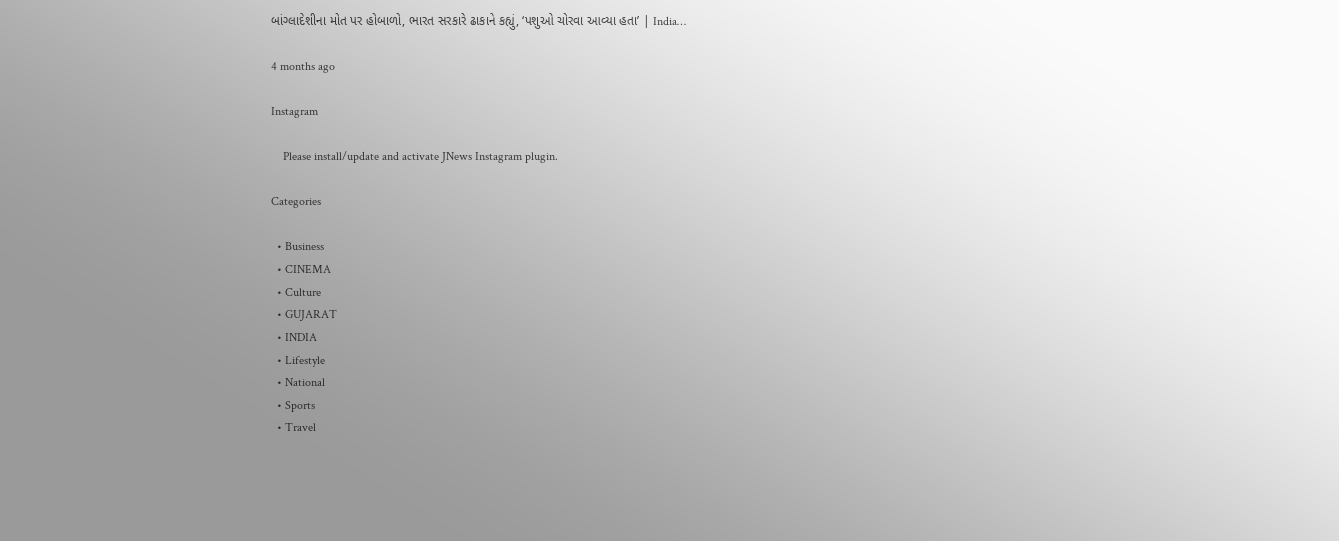બાંગ્લાદેશીના મોત પર હોબાળો, ભારત સરકારે ઢાકાને કહ્યું, ‘પશુઓ ચોરવા આવ્યા હતા’ | India…

4 months ago

Instagram

    Please install/update and activate JNews Instagram plugin.

Categories

  • Business
  • CINEMA
  • Culture
  • GUJARAT
  • INDIA
  • Lifestyle
  • National
  • Sports
  • Travel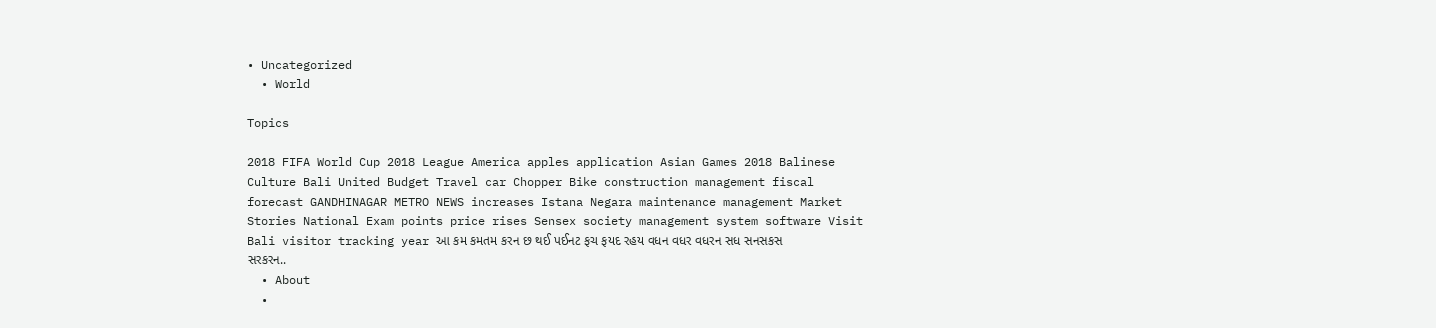• Uncategorized
  • World

Topics

2018 FIFA World Cup 2018 League America apples application Asian Games 2018 Balinese Culture Bali United Budget Travel car Chopper Bike construction management fiscal forecast GANDHINAGAR METRO NEWS increases Istana Negara maintenance management Market Stories National Exam points price rises Sensex society management system software Visit Bali visitor tracking year આ કમ કમતમ કરન છ થઈ પઈનટ ફચ ફયદ રહય વધન વધર વધરન સધ સનસકસ સરકરન..
  • About
  •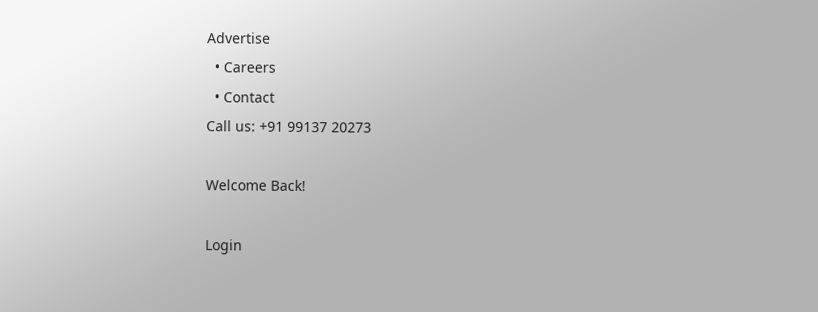Advertise
  • Careers
  • Contact
Call us: +91 99137 20273

Welcome Back!

Login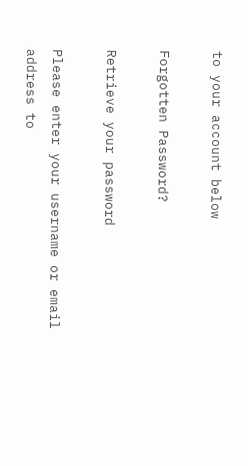to your account below

Forgotten Password?

Retrieve your password

Please enter your username or email address to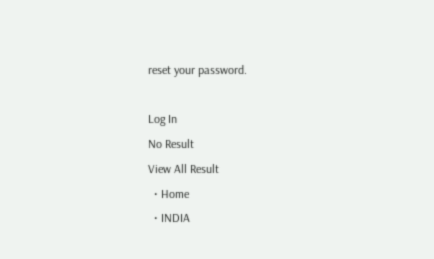reset your password.

Log In
No Result
View All Result
  • Home
  • INDIA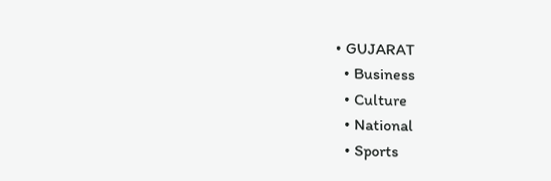• GUJARAT
  • Business
  • Culture
  • National
  • Sports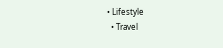• Lifestyle
  • Travel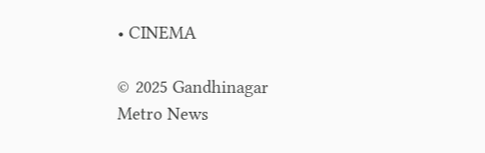• CINEMA

© 2025 Gandhinagar Metro News